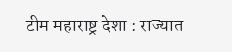टीम महाराष्ट्र देशा : राज्यात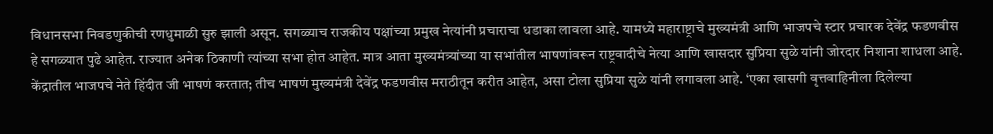विधानसभा निवडणुकीची रणधुमाळी सुरु झाली असून. सगळ्याच राजकीय पक्षांच्या प्रमुख नेत्यांनी प्रचाराचा धडाका लावला आहे. यामध्ये महाराष्ट्राचे मुख्यमंत्री आणि भाजपचे स्टार प्रचारक देवेंद्र फडणवीस हे सगळ्यात पुढे आहेत. राज्यात अनेक ठिकाणी त्यांच्या सभा होत आहेत. मात्र आता मुख्यमंत्र्यांच्या या सभांतील भाषणांवरून राष्ट्रवादीचे नेत्या आणि खासदार सुप्रिया सुळे यांनी जोरदार निशाना शाधला आहे.
केंद्रातील भाजपचे नेते हिंदीत जी भाषणं करतात; तीच भाषणं मुख्यमंत्री देवेंद्र फडणवीस मराठीतून करीत आहेत, असा टोला सुप्रिया सुळे यांनी लगावला आहे. ‘एका खासगी वृत्तवाहिनीला दिलेल्या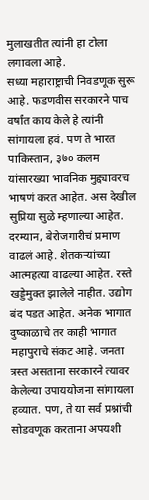मुलाखतीत त्यांनी हा टोला लगावला आहे.
सध्या महाराष्ट्राची निवडणूक सुरू आहे. फडणवीस सरकारने पाच वर्षांत काय केले हे त्यांनी सांगायला हवं. पण ते भारत पाकिस्तान, ३७० कलम यांसारख्या भावनिक मुद्द्यावरच भाषणं करत आहेत. अस देखील सुप्रिया सुळे म्हणाल्या आहेत.
दरम्यान, बेरोजगारीचं प्रमाण वाढलं आहे. शेतकऱ्यांच्या आत्महत्या वाढल्या आहेत. रस्ते खड्डेमुक्त झालेले नाहीत. उद्योग बंद पडत आहेत. अनेक भागात दुष्काळाचे तर काही भागात महापुराचे संकट आहे. जनता त्रस्त असताना सरकारने त्यावर केलेल्या उपाययोजना सांगायला हव्यात. पण, ते या सर्व प्रश्नांची सोडवणूक करताना अपयशी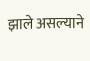झाले असल्याने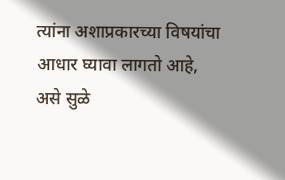त्यांना अशाप्रकारच्या विषयांचा आधार घ्यावा लागतो आहे, असे सुळे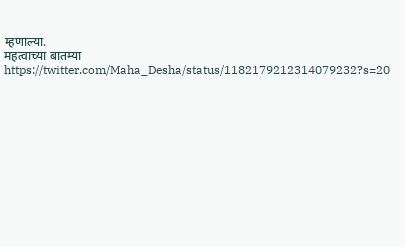म्हणाल्या.
महत्वाच्या बातम्या
https://twitter.com/Maha_Desha/status/1182179212314079232?s=20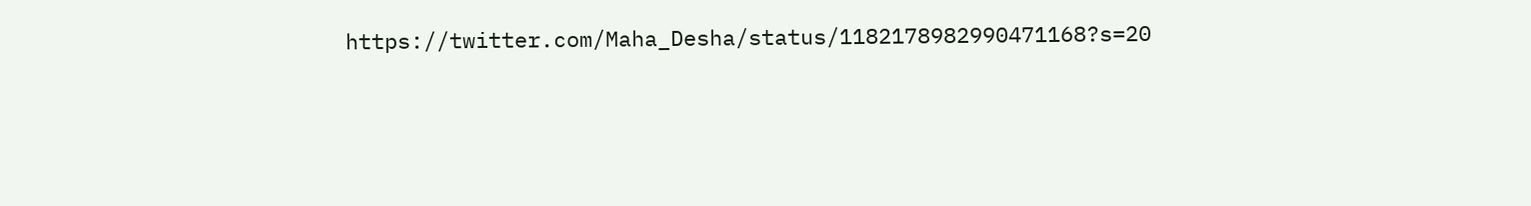https://twitter.com/Maha_Desha/status/1182178982990471168?s=20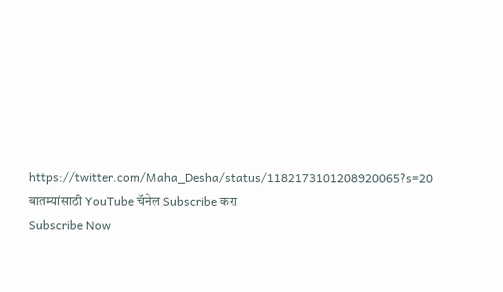https://twitter.com/Maha_Desha/status/1182173101208920065?s=20
बातम्यांसाठी YouTube चॅनेल Subscribe करा
Subscribe Now